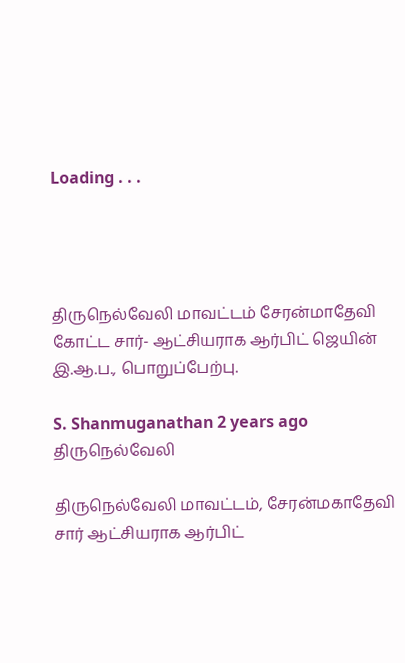Loading . . .




திருநெல்வேலி மாவட்டம் சேரன்மாதேவி கோட்ட சார்- ஆட்சியராக ஆர்பிட் ஜெயின் இ.ஆ.ப., பொறுப்பேற்பு.

S. Shanmuganathan 2 years ago திருநெல்வேலி

திருநெல்வேலி மாவட்டம், சேரன்மகாதேவி சார் ஆட்சியராக ஆர்பிட்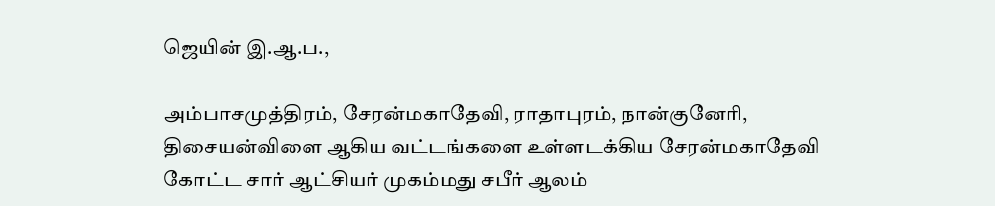ஜெயின் இ.ஆ.ப.,

அம்பாசமுத்திரம், சேரன்மகாதேவி, ராதாபுரம், நான்குனேரி, திசையன்விளை ஆகிய வட்டங்களை உள்ளடக்கிய சேரன்மகாதேவி கோட்ட சார் ஆட்சியர் முகம்மது சபீர் ஆலம்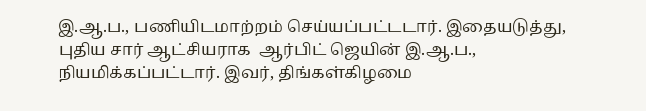இ.ஆ.ப., பணியிடமாற்றம் செய்யப்பட்டடார். இதையடுத்து, புதிய சார் ஆட்சியராக  ஆர்பிட் ஜெயின் இ.ஆ.ப., நியமிக்கப்பட்டார். இவர், திங்கள்கிழமை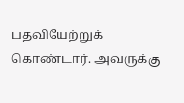பதவியேற்றுக் கொண்டார். அவருக்கு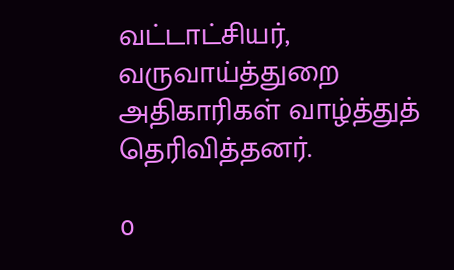வட்டாட்சியர், வருவாய்த்துறை அதிகாரிகள் வாழ்த்துத் தெரிவித்தனர்.

0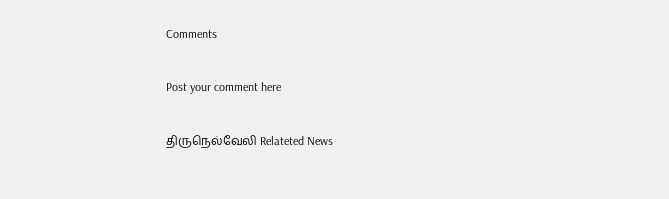Comments

Post your comment here

திருநெல்வேலி Relateted News